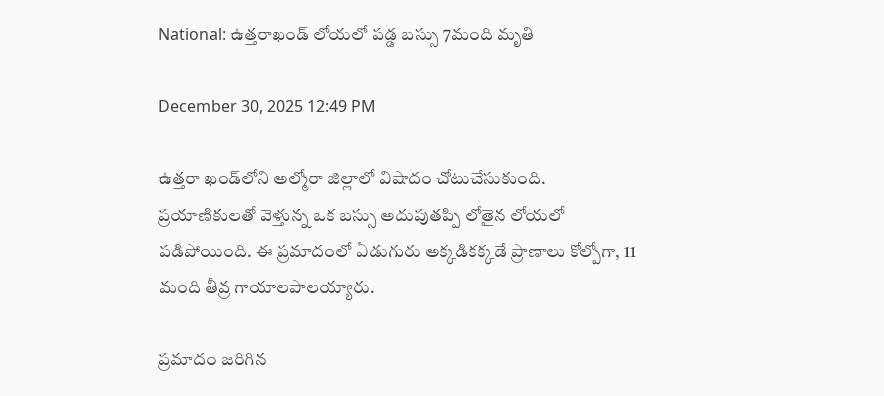National: ఉత్తరాఖండ్‌ లోయలో పడ్డ బస్సు 7మంది మృతి

December 30, 2025 12:49 PM

ఉత్తరా ఖండ్‌లోని అల్మోరా జిల్లాలో విషాదం చోటుచేసుకుంది. ప్రయాణికులతో వెళ్తున్న ఒక బస్సు అదుపుతప్పి లోతైన లోయలో పడిపోయింది. ఈ ప్రమాదంలో ఏడుగురు అక్కడికక్కడే ప్రాణాలు కోల్పోగా, 11 మంది తీవ్ర గాయాలపాలయ్యారు.

ప్రమాదం జరిగిన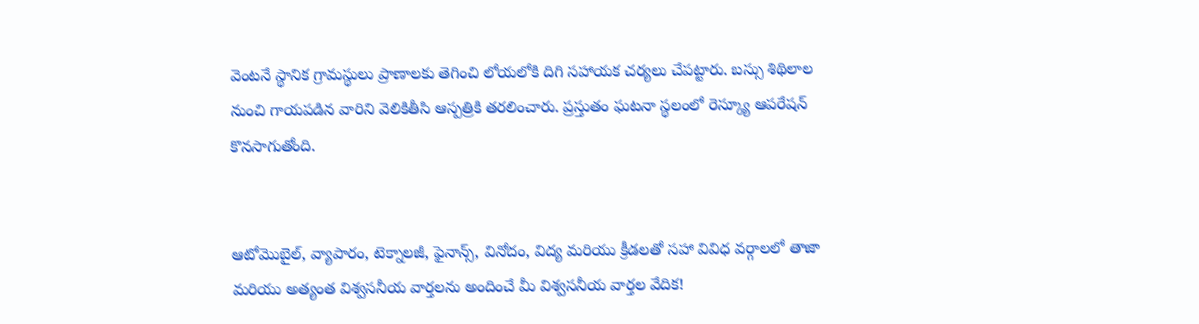వెంటనే స్థానిక గ్రామస్థులు ప్రాణాలకు తెగించి లోయలోకి దిగి సహాయక చర్యలు చేపట్టారు. బస్సు శిథిలాల నుంచి గాయపడిన వారిని వెలికితీసి ఆస్పత్రికి తరలించారు. ప్రస్తుతం ఘటనా స్థలంలో రెస్క్యూ ఆపరేషన్ కొనసాగుతోంది.


ఆటోమొబైల్, వ్యాపారం, టెక్నాలజీ, ఫైనాన్స్, వినోదం, విద్య మరియు క్రీడలతో సహా వివిధ వర్గాలలో తాజా మరియు అత్యంత విశ్వసనీయ వార్తలను అందించే మీ విశ్వసనీయ వార్తల వేదిక!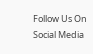Follow Us On Social Media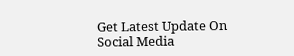Get Latest Update On Social Media